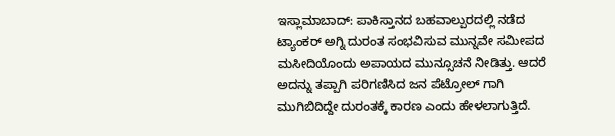ಇಸ್ಲಾಮಾಬಾದ್: ಪಾಕಿಸ್ತಾನದ ಬಹವಾಲ್ಪುರದಲ್ಲಿ ನಡೆದ ಟ್ಯಾಂಕರ್ ಅಗ್ನಿ ದುರಂತ ಸಂಭವಿಸುವ ಮುನ್ನವೇ ಸಮೀಪದ ಮಸೀದಿಯೊಂದು ಅಪಾಯದ ಮುನ್ಸೂಚನೆ ನೀಡಿತ್ತು. ಆದರೆ ಅದನ್ನು ತಪ್ಪಾಗಿ ಪರಿಗಣಿಸಿದ ಜನ ಪೆಟ್ರೋಲ್ ಗಾಗಿ ಮುಗಿಬಿದಿದ್ದೇ ದುರಂತಕ್ಕೆ ಕಾರಣ ಎಂದು ಹೇಳಲಾಗುತ್ತಿದೆ.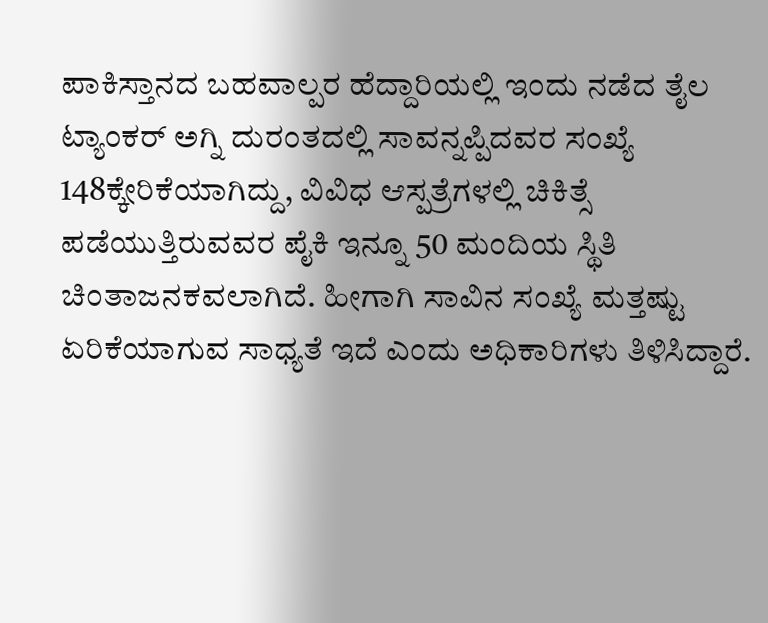ಪಾಕಿಸ್ತಾನದ ಬಹವಾಲ್ಪರ ಹೆದ್ದಾರಿಯಲ್ಲಿ ಇಂದು ನಡೆದ ತೈಲ ಟ್ಯಾಂಕರ್ ಅಗ್ನಿ ದುರಂತದಲ್ಲಿ ಸಾವನ್ನಪ್ಪಿದವರ ಸಂಖ್ಯೆ 148ಕ್ಕೇರಿಕೆಯಾಗಿದ್ದು, ವಿವಿಧ ಆಸ್ಪತ್ರೆಗಳಲ್ಲಿ ಚಿಕಿತ್ಸೆ ಪಡೆಯುತ್ತಿರುವವರ ಪೈಕಿ ಇನ್ನೂ 50 ಮಂದಿಯ ಸ್ಥಿತಿ ಚಿಂತಾಜನಕವಲಾಗಿದೆ. ಹೀಗಾಗಿ ಸಾವಿನ ಸಂಖ್ಯೆ ಮತ್ತಷ್ಟು ಏರಿಕೆಯಾಗುವ ಸಾಧ್ಯತೆ ಇದೆ ಎಂದು ಅಧಿಕಾರಿಗಳು ತಿಳಿಸಿದ್ದಾರೆ.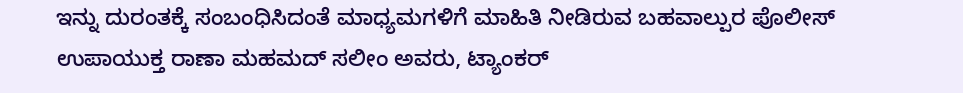ಇನ್ನು ದುರಂತಕ್ಕೆ ಸಂಬಂಧಿಸಿದಂತೆ ಮಾಧ್ಯಮಗಳಿಗೆ ಮಾಹಿತಿ ನೀಡಿರುವ ಬಹವಾಲ್ಪುರ ಪೊಲೀಸ್ ಉಪಾಯುಕ್ತ ರಾಣಾ ಮಹಮದ್ ಸಲೀಂ ಅವರು, ಟ್ಯಾಂಕರ್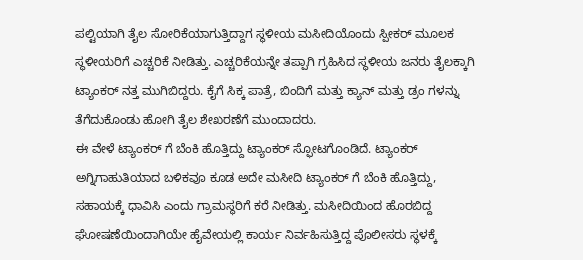ಪಲ್ಟಿಯಾಗಿ ತೈಲ ಸೋರಿಕೆಯಾಗುತ್ತಿದ್ದಾಗ ಸ್ಥಳೀಯ ಮಸೀದಿಯೊಂದು ಸ್ಪೀಕರ್ ಮೂಲಕ ಸ್ಥಳೀಯರಿಗೆ ಎಚ್ಚರಿಕೆ ನೀಡಿತ್ತು. ಎಚ್ಚರಿಕೆಯನ್ನೇ ತಪ್ಪಾಗಿ ಗ್ರಹಿಸಿದ ಸ್ಥಳೀಯ ಜನರು ತೈಲಕ್ಕಾಗಿ ಟ್ಯಾಂಕರ್ ನತ್ತ ಮುಗಿಬಿದ್ದರು. ಕೈಗೆ ಸಿಕ್ಕ ಪಾತ್ರೆ, ಬಿಂದಿಗೆ ಮತ್ತು ಕ್ಯಾನ್ ಮತ್ತು ಡ್ರಂ ಗಳನ್ನು ತೆಗೆದುಕೊಂಡು ಹೋಗಿ ತೈಲ ಶೇಖರಣೆಗೆ ಮುಂದಾದರು.
ಈ ವೇಳೆ ಟ್ಯಾಂಕರ್ ಗೆ ಬೆಂಕಿ ಹೊತ್ತಿದ್ದು ಟ್ಯಾಂಕರ್ ಸ್ಫೋಟಗೊಂಡಿದೆ. ಟ್ಯಾಂಕರ್ ಅಗ್ನಿಗಾಹುತಿಯಾದ ಬಳಿಕವೂ ಕೂಡ ಅದೇ ಮಸೀದಿ ಟ್ಯಾಂಕರ್ ಗೆ ಬೆಂಕಿ ಹೊತ್ತಿದ್ದು, ಸಹಾಯಕ್ಕೆ ಧಾವಿಸಿ ಎಂದು ಗ್ರಾಮಸ್ಥರಿಗೆ ಕರೆ ನೀಡಿತ್ತು. ಮಸೀದಿಯಿಂದ ಹೊರಬಿದ್ದ ಘೋಷಣೆಯಿಂದಾಗಿಯೇ ಹೈವೇಯಲ್ಲಿ ಕಾರ್ಯ ನಿರ್ವಹಿಸುತ್ತಿದ್ದ ಪೊಲೀಸರು ಸ್ಥಳಕ್ಕೆ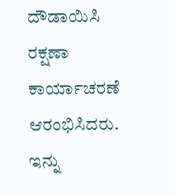ದೌಡಾಯಿಸಿ ರಕ್ಷಣಾ ಕಾರ್ಯಾಚರಣೆ ಆರಂಭಿಸಿದರು. ಇನ್ನು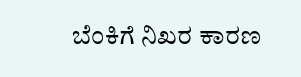ಬೆಂಕಿಗೆ ನಿಖರ ಕಾರಣ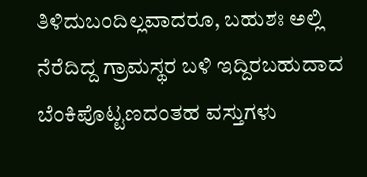ತಿಳಿದುಬಂದಿಲ್ಲವಾದರೂ, ಬಹುಶಃ ಅಲ್ಲಿ ನೆರೆದಿದ್ದ ಗ್ರಾಮಸ್ಥರ ಬಳಿ ಇದ್ದಿರಬಹುದಾದ ಬೆಂಕಿಪೊಟ್ಟಣದಂತಹ ವಸ್ತುಗಳು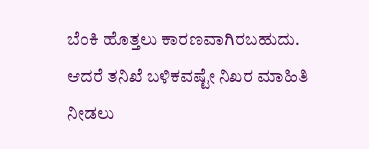ಬೆಂಕಿ ಹೊತ್ತಲು ಕಾರಣವಾಗಿರಬಹುದು. ಆದರೆ ತನಿಖೆ ಬಳಿಕವಷ್ಟೇ ನಿಖರ ಮಾಹಿತಿ ನೀಡಲು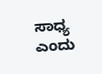ಸಾಧ್ಯ ಎಂದು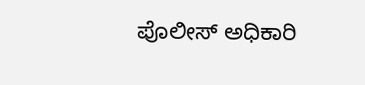ಪೊಲೀಸ್ ಅಧಿಕಾರಿ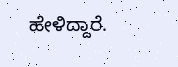ಹೇಳಿದ್ದಾರೆ.